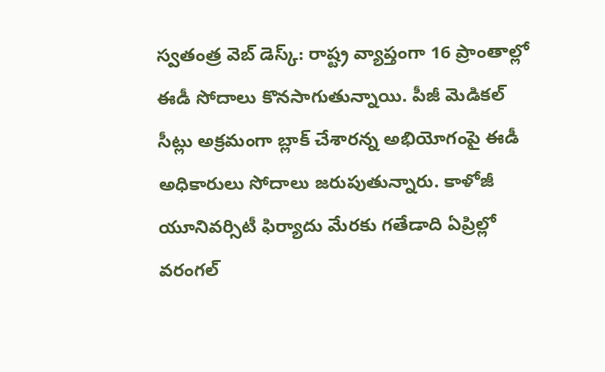స్వతంత్ర వెబ్ డెస్క్: రాష్ట్ర వ్యాప్తంగా 16 ప్రాంతాల్లో ఈడీ సోదాలు కొనసాగుతున్నాయి. పీజీ మెడికల్ సీట్లు అక్రమంగా బ్లాక్ చేశారన్న అభియోగంపై ఈడీ అధికారులు సోదాలు జరుపుతున్నారు. కాళోజీ యూనివర్సిటీ ఫిర్యాదు మేరకు గతేడాది ఏప్రిల్లో వరంగల్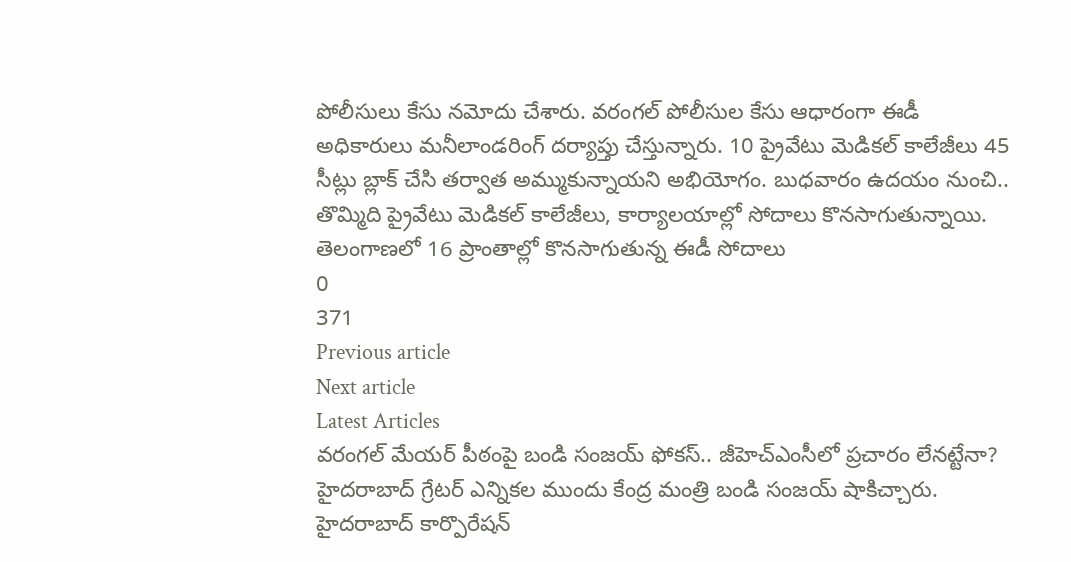పోలీసులు కేసు నమోదు చేశారు. వరంగల్ పోలీసుల కేసు ఆధారంగా ఈడీ అధికారులు మనీలాండరింగ్ దర్యాప్తు చేస్తున్నారు. 10 ప్రైవేటు మెడికల్ కాలేజీలు 45 సీట్లు బ్లాక్ చేసి తర్వాత అమ్ముకున్నాయని అభియోగం. బుధవారం ఉదయం నుంచి.. తొమ్మిది ప్రైవేటు మెడికల్ కాలేజీలు, కార్యాలయాల్లో సోదాలు కొనసాగుతున్నాయి.
తెలంగాణలో 16 ప్రాంతాల్లో కొనసాగుతున్న ఈడీ సోదాలు
0
371
Previous article
Next article
Latest Articles
వరంగల్ మేయర్ పీఠంపై బండి సంజయ్ ఫోకస్.. జీహెచ్ఎంసీలో ప్రచారం లేనట్టేనా?
హైదరాబాద్ గ్రేటర్ ఎన్నికల ముందు కేంద్ర మంత్రి బండి సంజయ్ షాకిచ్చారు. హైదరాబాద్ కార్పొరేషన్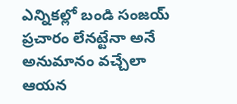ఎన్నికల్లో బండి సంజయ్ ప్రచారం లేనట్టేనా అనే అనుమానం వచ్చేలా ఆయన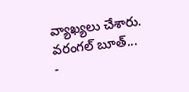వ్యాఖ్యలు చేశారు. వరంగల్ బూత్...
-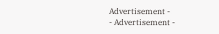Advertisement -
- Advertisement -